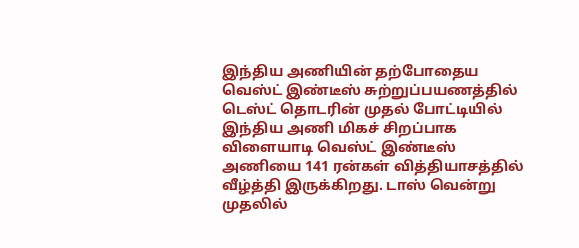இந்திய அணியின் தற்போதைய வெஸ்ட் இண்டீஸ் சுற்றுப்பயணத்தில் டெஸ்ட் தொடரின் முதல் போட்டியில் இந்திய அணி மிகச் சிறப்பாக விளையாடி வெஸ்ட் இண்டீஸ் அணியை 141 ரன்கள் வித்தியாசத்தில் வீழ்த்தி இருக்கிறது. டாஸ் வென்று முதலில்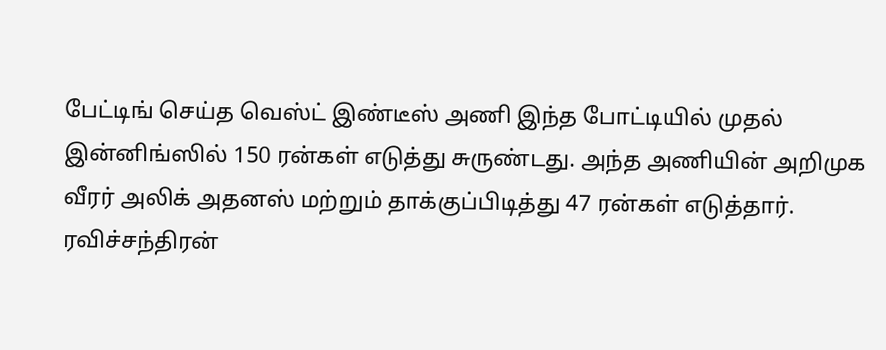பேட்டிங் செய்த வெஸ்ட் இண்டீஸ் அணி இந்த போட்டியில் முதல் இன்னிங்ஸில் 150 ரன்கள் எடுத்து சுருண்டது. அந்த அணியின் அறிமுக வீரர் அலிக் அதனஸ் மற்றும் தாக்குப்பிடித்து 47 ரன்கள் எடுத்தார். ரவிச்சந்திரன்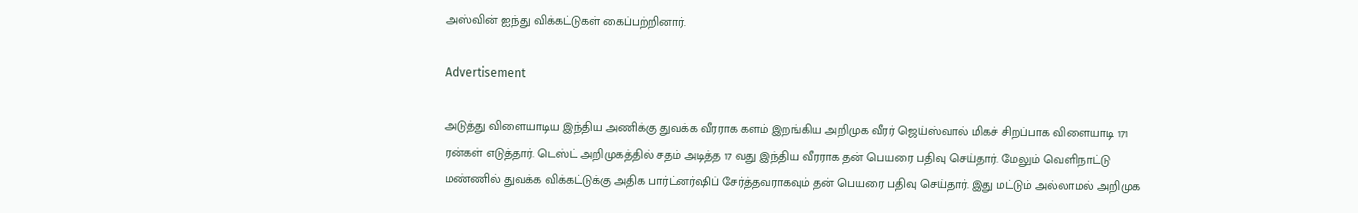அஸ்வின் ஐந்து விக்கட்டுகள் கைப்பற்றினார்.

Advertisement

அடுத்து விளையாடிய இந்திய அணிக்கு துவக்க வீரராக களம் இறங்கிய அறிமுக வீரர் ஜெய்ஸ்வால் மிகச் சிறப்பாக விளையாடி 171 ரன்கள் எடுத்தார். டெஸ்ட் அறிமுகத்தில் சதம் அடித்த 17 வது இந்திய வீரராக தன் பெயரை பதிவு செய்தார். மேலும் வெளிநாட்டு மண்ணில் துவக்க விக்கட்டுக்கு அதிக பார்ட்னர்ஷிப் சேர்த்தவராகவும் தன் பெயரை பதிவு செய்தார். இது மட்டும் அல்லாமல் அறிமுக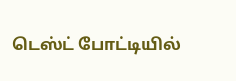டெஸ்ட் போட்டியில்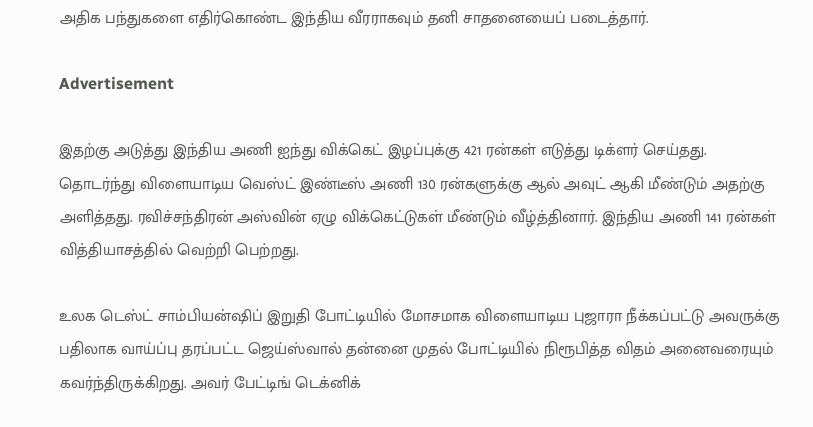அதிக பந்துகளை எதிர்கொண்ட இந்திய வீரராகவும் தனி சாதனையைப் படைத்தார்.

Advertisement

இதற்கு அடுத்து இந்திய அணி ஐந்து விக்கெட் இழப்புக்கு 421 ரன்கள் எடுத்து டிக்ளர் செய்தது. தொடர்ந்து விளையாடிய வெஸ்ட் இண்டீஸ் அணி 130 ரன்களுக்கு ஆல் அவுட் ஆகி மீண்டும் அதற்கு அளித்தது. ரவிச்சந்திரன் அஸ்வின் ஏழு விக்கெட்டுகள் மீண்டும் வீழ்த்தினார். இந்திய அணி 141 ரன்கள் வித்தியாசத்தில் வெற்றி பெற்றது.

உலக டெஸ்ட் சாம்பியன்ஷிப் இறுதி போட்டியில் மோசமாக விளையாடிய புஜாரா நீக்கப்பட்டு அவருக்கு பதிலாக வாய்ப்பு தரப்பட்ட ஜெய்ஸ்வால் தன்னை முதல் போட்டியில் நிரூபித்த விதம் அனைவரையும் கவர்ந்திருக்கிறது. அவர் பேட்டிங் டெக்னிக்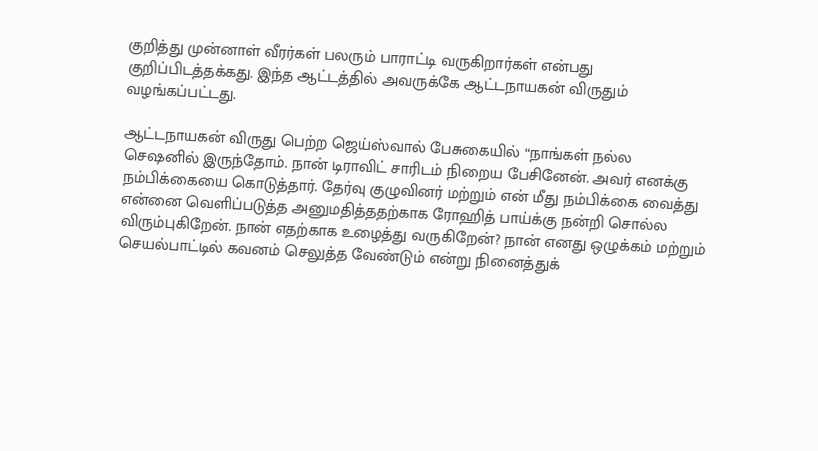குறித்து முன்னாள் வீரர்கள் பலரும் பாராட்டி வருகிறார்கள் என்பது குறிப்பிடத்தக்கது. இந்த ஆட்டத்தில் அவருக்கே ஆட்டநாயகன் விருதும் வழங்கப்பட்டது.

ஆட்டநாயகன் விருது பெற்ற ஜெய்ஸ்வால் பேசுகையில் “நாங்கள் நல்ல செஷனில் இருந்தோம். நான் டிராவிட் சாரிடம் நிறைய பேசினேன். அவர் எனக்கு நம்பிக்கையை கொடுத்தார். தேர்வு குழுவினர் மற்றும் என் மீது நம்பிக்கை வைத்து என்னை வெளிப்படுத்த அனுமதித்ததற்காக ரோஹித் பாய்க்கு நன்றி சொல்ல விரும்புகிறேன். நான் எதற்காக உழைத்து வருகிறேன்? நான் எனது ஒழுக்கம் மற்றும் செயல்பாட்டில் கவனம் செலுத்த வேண்டும் என்று நினைத்துக்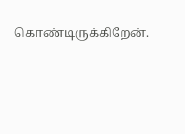கொண்டிருக்கிறேன்.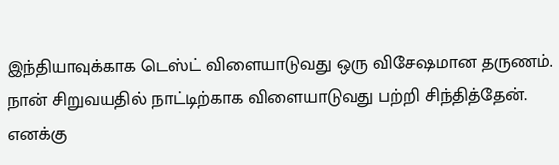இந்தியாவுக்காக டெஸ்ட் விளையாடுவது ஒரு விசேஷமான தருணம். நான் சிறுவயதில் நாட்டிற்காக விளையாடுவது பற்றி சிந்தித்தேன். எனக்கு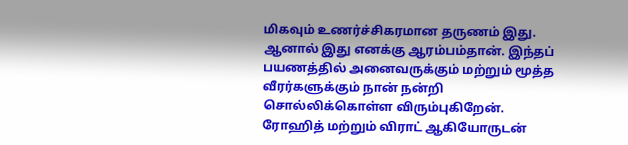மிகவும் உணர்ச்சிகரமான தருணம் இது. ஆனால் இது எனக்கு ஆரம்பம்தான். இந்தப் பயணத்தில் அனைவருக்கும் மற்றும் மூத்த வீரர்களுக்கும் நான் நன்றி சொல்லிக்கொள்ள விரும்புகிறேன். ரோஹித் மற்றும் விராட் ஆகியோருடன்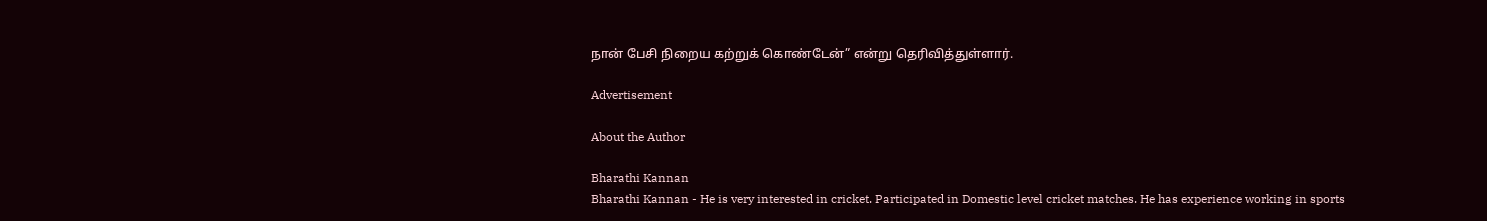நான் பேசி நிறைய கற்றுக் கொண்டேன்” என்று தெரிவித்துள்ளார்.

Advertisement

About the Author

Bharathi Kannan
Bharathi Kannan - He is very interested in cricket. Participated in Domestic level cricket matches. He has experience working in sports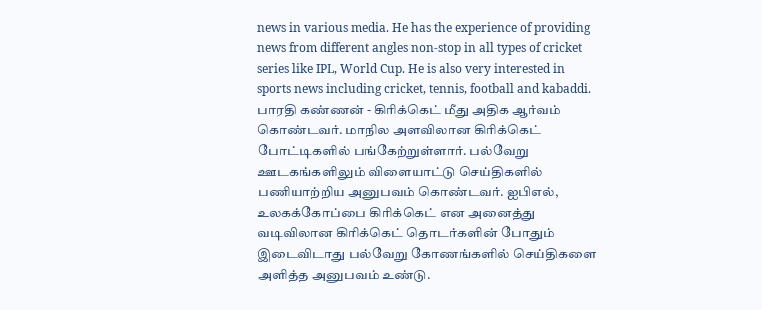news in various media. He has the experience of providing news from different angles non-stop in all types of cricket series like IPL, World Cup. He is also very interested in sports news including cricket, tennis, football and kabaddi. பாரதி கண்ணன் - கிரிக்கெட் மீது அதிக ஆர்வம் கொண்டவர். மாநில அளவிலான கிரிக்கெட் போட்டிகளில் பங்கேற்றுள்ளார். பல்வேறு ஊடகங்களிலும் விளையாட்டு செய்திகளில் பணியாற்றிய அனுபவம் கொண்டவர். ஐபிஎல், உலகக்கோப்பை கிரிக்கெட் என அனைத்து வடிவிலான கிரிக்கெட் தொடர்களின் போதும் இடைவிடாது பல்வேறு கோணங்களில் செய்திகளை அளித்த அனுபவம் உண்டு.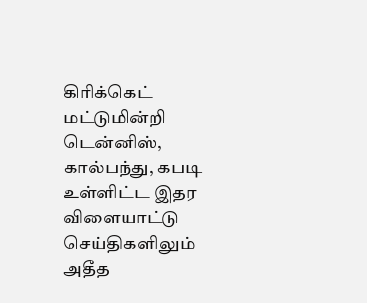கிரிக்கெட் மட்டுமின்றி டென்னிஸ், கால்பந்து, கபடி உள்ளிட்ட இதர விளையாட்டு செய்திகளிலும் அதீத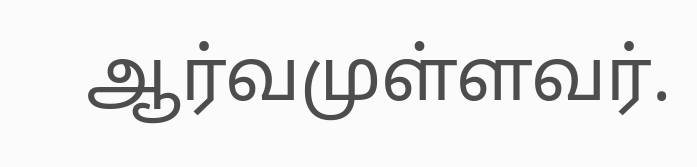ஆர்வமுள்ளவர்.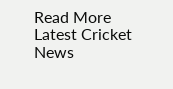Read More
Latest Cricket News